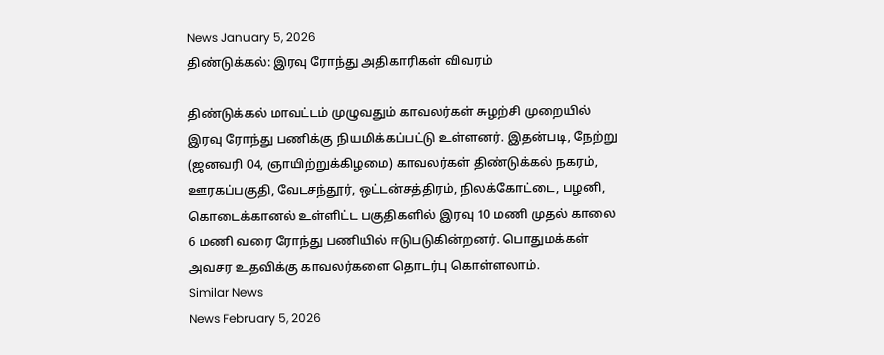News January 5, 2026
திண்டுக்கல்: இரவு ரோந்து அதிகாரிகள் விவரம்

திண்டுக்கல் மாவட்டம் முழுவதும் காவலர்கள் சுழற்சி முறையில் இரவு ரோந்து பணிக்கு நியமிக்கப்பட்டு உள்ளனர். இதன்படி, நேற்று (ஜனவரி 04, ஞாயிற்றுக்கிழமை) காவலர்கள் திண்டுக்கல் நகரம், ஊரகப்பகுதி, வேடசந்தூர், ஒட்டன்சத்திரம், நிலக்கோட்டை, பழனி, கொடைக்கானல் உள்ளிட்ட பகுதிகளில் இரவு 10 மணி முதல் காலை 6 மணி வரை ரோந்து பணியில் ஈடுபடுகின்றனர். பொதுமக்கள் அவசர உதவிக்கு காவலர்களை தொடர்பு கொள்ளலாம்.
Similar News
News February 5, 2026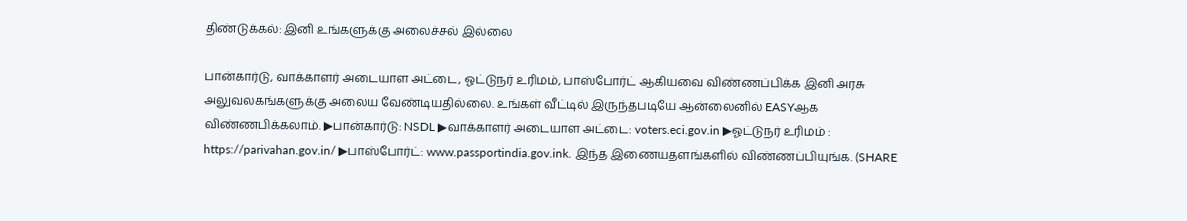திண்டுக்கல்: இனி உங்களுக்கு அலைச்சல் இல்லை

பான்கார்டு, வாக்காளர் அடையாள அட்டை, ஓட்டுநர் உரிமம், பாஸ்போர்ட் ஆகியவை விண்ணப்பிக்க இனி அரசு அலுவலகங்களுக்கு அலைய வேண்டியதில்லை. உங்கள் வீட்டில் இருந்தபடியே ஆன்லைனில் EASYஆக விண்ணபிக்கலாம். ▶பான்கார்டு: NSDL ▶வாக்காளர் அடையாள அட்டை: voters.eci.gov.in ▶ஓட்டுநர் உரிமம் : https://parivahan.gov.in/ ▶பாஸ்போர்ட்: www.passportindia.gov.ink. இந்த இணையதளங்களில் விண்ணப்பியுங்க. (SHARE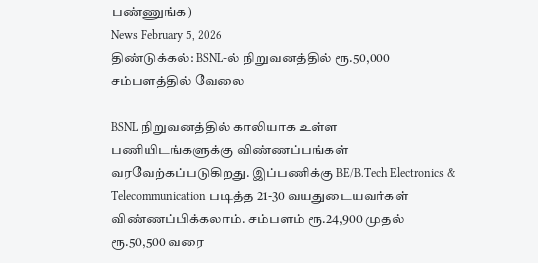பண்ணுங்க)
News February 5, 2026
திண்டுக்கல்: BSNL-ல் நிறுவனத்தில் ரூ.50,000 சம்பளத்தில் வேலை

BSNL நிறுவனத்தில் காலியாக உள்ள பணியிடங்களுக்கு விண்ணப்பங்கள் வரவேற்கப்படுகிறது. இப்பணிக்கு BE/B.Tech Electronics & Telecommunication படித்த 21-30 வயதுடையவர்கள் விண்ணப்பிக்கலாம். சம்பளம் ரூ.24,900 முதல் ரூ.50,500 வரை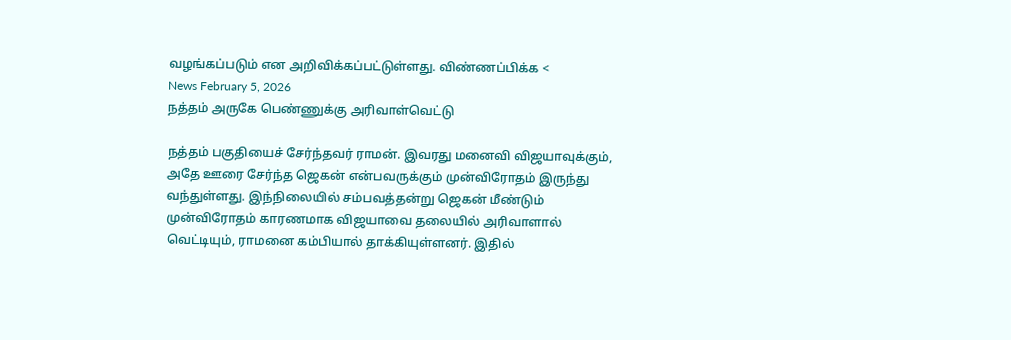வழங்கப்படும் என அறிவிக்கப்பட்டுள்ளது. விண்ணப்பிக்க <
News February 5, 2026
நத்தம் அருகே பெண்ணுக்கு அரிவாள்வெட்டு

நத்தம் பகுதியைச் சேர்ந்தவர் ராமன். இவரது மனைவி விஜயாவுக்கும், அதே ஊரை சேர்ந்த ஜெகன் என்பவருக்கும் முன்விரோதம் இருந்து வந்துள்ளது. இந்நிலையில் சம்பவத்தன்று ஜெகன் மீண்டும் முன்விரோதம் காரணமாக விஜயாவை தலையில் அரிவாளால் வெட்டியும், ராமனை கம்பியால் தாக்கியுள்ளனர். இதில்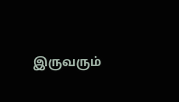இருவரும்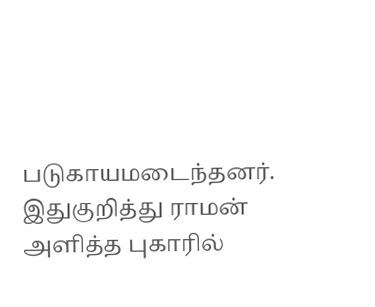படுகாயமடைந்தனர். இதுகுறித்து ராமன் அளித்த புகாரில்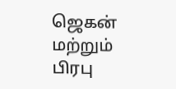ஜெகன் மற்றும் பிரபு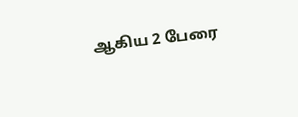ஆகிய 2 பேரை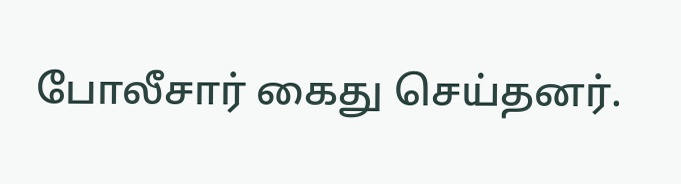போலீசார் கைது செய்தனர்.